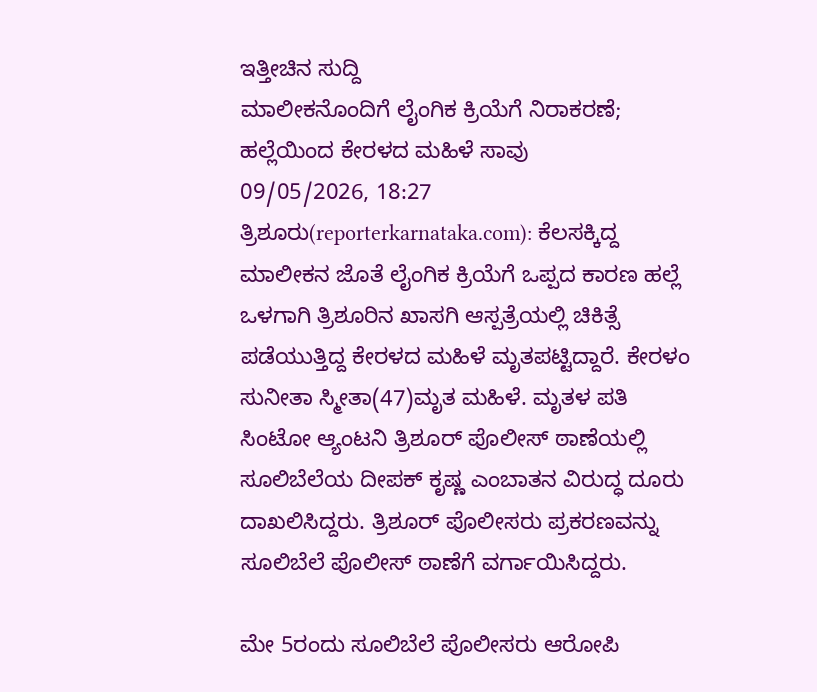ಇತ್ತೀಚಿನ ಸುದ್ದಿ
ಮಾಲೀಕನೊಂದಿಗೆ ಲೈಂಗಿಕ ಕ್ರಿಯೆಗೆ ನಿರಾಕರಣೆ; ಹಲ್ಲೆಯಿಂದ ಕೇರಳದ ಮಹಿಳೆ ಸಾವು
09/05/2026, 18:27
ತ್ರಿಶೂರು(reporterkarnataka.com): ಕೆಲಸಕ್ಕಿದ್ದ ಮಾಲೀಕನ ಜೊತೆ ಲೈಂಗಿಕ ಕ್ರಿಯೆಗೆ ಒಪ್ಪದ ಕಾರಣ ಹಲ್ಲೆ ಒಳಗಾಗಿ ತ್ರಿಶೂರಿನ ಖಾಸಗಿ ಆಸ್ಪತ್ರೆಯಲ್ಲಿ ಚಿಕಿತ್ಸೆ ಪಡೆಯುತ್ತಿದ್ದ ಕೇರಳದ ಮಹಿಳೆ ಮೃತಪಟ್ಟಿದ್ದಾರೆ. ಕೇರಳಂ ಸುನೀತಾ ಸ್ಮೀತಾ(47)ಮೃತ ಮಹಿಳೆ. ಮೃತಳ ಪತಿ ಸಿಂಟೋ ಆ್ಯಂಟನಿ ತ್ರಿಶೂರ್ ಪೊಲೀಸ್ ಠಾಣೆಯಲ್ಲಿ ಸೂಲಿಬೆಲೆಯ ದೀಪಕ್ ಕೃಷ್ಣ ಎಂಬಾತನ ವಿರುದ್ಧ ದೂರು ದಾಖಲಿಸಿದ್ದರು. ತ್ರಿಶೂರ್ ಪೊಲೀಸರು ಪ್ರಕರಣವನ್ನು ಸೂಲಿಬೆಲೆ ಪೊಲೀಸ್ ಠಾಣೆಗೆ ವರ್ಗಾಯಿಸಿದ್ದರು.

ಮೇ 5ರಂದು ಸೂಲಿಬೆಲೆ ಪೊಲೀಸರು ಆರೋಪಿ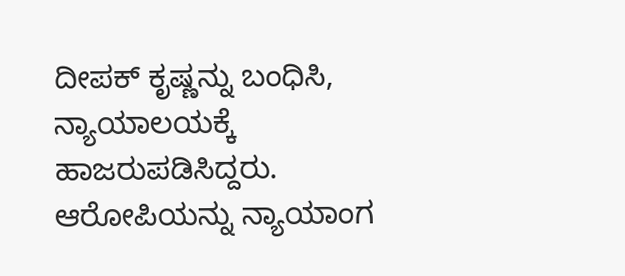ದೀಪಕ್ ಕೃಷ್ಣನ್ನು ಬಂಧಿಸಿ, ನ್ಯಾಯಾಲಯಕ್ಕೆ ಹಾಜರುಪಡಿಸಿದ್ದರು. ಆರೋಪಿಯನ್ನು ನ್ಯಾಯಾಂಗ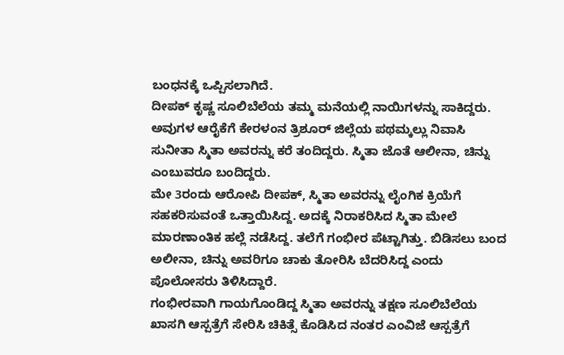ಬಂಧನಕ್ಕೆ ಒಪ್ಪಿಸಲಾಗಿದೆ.
ದೀಪಕ್ ಕೃಷ್ಣ ಸೂಲಿಬೆಲೆಯ ತಮ್ಮ ಮನೆಯಲ್ಲಿ ನಾಯಿಗಳನ್ನು ಸಾಕಿದ್ದರು. ಅವುಗಳ ಆರೈಕೆಗೆ ಕೇರಳಂನ ತ್ರಿಶೂರ್ ಜಿಲ್ಲೆಯ ಪಥಮ್ಕಲ್ಲು ನಿವಾಸಿ ಸುನೀತಾ ಸ್ಮಿತಾ ಅವರನ್ನು ಕರೆ ತಂದಿದ್ದರು. ಸ್ಮಿತಾ ಜೊತೆ ಆಲೀನಾ, ಚಿನ್ನು ಎಂಬುವರೂ ಬಂದಿದ್ದರು.
ಮೇ 3ರಂದು ಆರೋಪಿ ದೀಪಕ್, ಸ್ಮಿತಾ ಅವರನ್ನು ಲೈಂಗಿಕ ಕ್ರಿಯೆಗೆ ಸಹಕರಿಸುವಂತೆ ಒತ್ತಾಯಿಸಿದ್ದ. ಅದಕ್ಕೆ ನಿರಾಕರಿಸಿದ ಸ್ಮಿತಾ ಮೇಲೆ ಮಾರಣಾಂತಿಕ ಹಲ್ಲೆ ನಡೆಸಿದ್ದ. ತಲೆಗೆ ಗಂಭೀರ ಪೆಟ್ಟಾಗಿತ್ತು. ಬಿಡಿಸಲು ಬಂದ ಅಲೀನಾ, ಚಿನ್ನು ಅವರಿಗೂ ಚಾಕು ತೋರಿಸಿ ಬೆದರಿಸಿದ್ದ ಎಂದು ಪೊಲೋಸರು ತಿಳಿಸಿದ್ದಾರೆ.
ಗಂಭೀರವಾಗಿ ಗಾಯಗೊಂಡಿದ್ದ ಸ್ಮಿತಾ ಅವರನ್ನು ತಕ್ಷಣ ಸೂಲಿಬೆಲೆಯ ಖಾಸಗಿ ಆಸ್ಪತ್ರೆಗೆ ಸೇರಿಸಿ ಚಿಕಿತ್ಸೆ ಕೊಡಿಸಿದ ನಂತರ ಎಂವಿಜೆ ಆಸ್ಪತ್ರೆಗೆ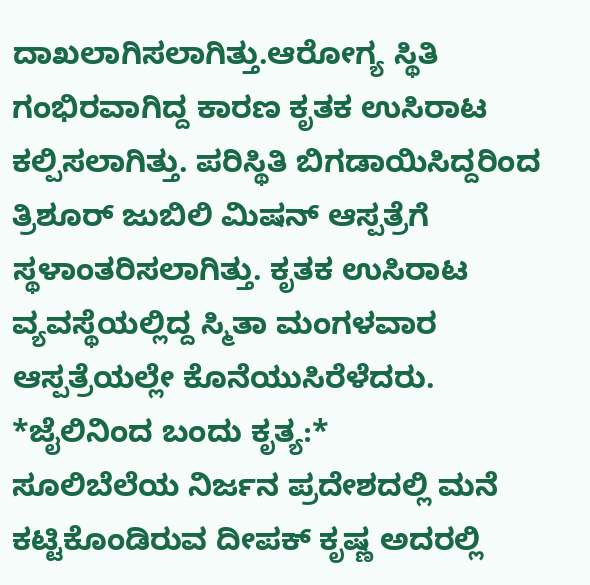ದಾಖಲಾಗಿಸಲಾಗಿತ್ತು.ಆರೋಗ್ಯ ಸ್ಥಿತಿ ಗಂಭಿರವಾಗಿದ್ದ ಕಾರಣ ಕೃತಕ ಉಸಿರಾಟ ಕಲ್ಪಿಸಲಾಗಿತ್ತು. ಪರಿಸ್ಥಿತಿ ಬಿಗಡಾಯಿಸಿದ್ದರಿಂದ ತ್ರಿಶೂರ್ ಜುಬಿಲಿ ಮಿಷನ್ ಆಸ್ಪತ್ರೆಗೆ ಸ್ಥಳಾಂತರಿಸಲಾಗಿತ್ತು. ಕೃತಕ ಉಸಿರಾಟ ವ್ಯವಸ್ಥೆಯಲ್ಲಿದ್ದ ಸ್ಮಿತಾ ಮಂಗಳವಾರ ಆಸ್ಪತ್ರೆಯಲ್ಲೇ ಕೊನೆಯುಸಿರೆಳೆದರು.
*ಜೈಲಿನಿಂದ ಬಂದು ಕೃತ್ಯ:*
ಸೂಲಿಬೆಲೆಯ ನಿರ್ಜನ ಪ್ರದೇಶದಲ್ಲಿ ಮನೆ ಕಟ್ಟಿಕೊಂಡಿರುವ ದೀಪಕ್ ಕೃಷ್ಣ ಅದರಲ್ಲಿ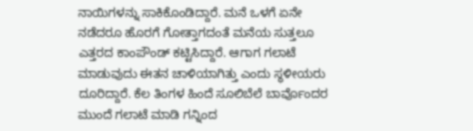ನಾಯಿಗಳನ್ನು ಸಾಕಿಕೊಂಡಿದ್ದಾರೆ. ಮನೆ ಒಳಗೆ ಏನೇ ನಡೆದರೂ ಹೊರಗೆ ಗೋತ್ತಾಗದಂತೆ ಮನೆಯ ಸುತ್ತಲೂ ಎತ್ತರದ ಕಾಂಪೌಂಡ್ ಕಟ್ಟಿಸಿದ್ದಾರೆ. ಆಗಾಗ ಗಲಾಟೆ ಮಾಡುವುದು ಈತನ ಚಾಳಿಯಾಗಿತ್ತು ಎಂದು ಸ್ಥಳೀಯರು ದೂರಿದ್ದಾರೆ. ಕೆಲ ತಿಂಗಳ ಹಿಂದೆ ಸೂಲಿಬೆಲೆ ಬಾರ್ವೊಂದರ ಮುಂದೆ ಗಲಾಟೆ ಮಾಡಿ ಗನ್ನಿಂದ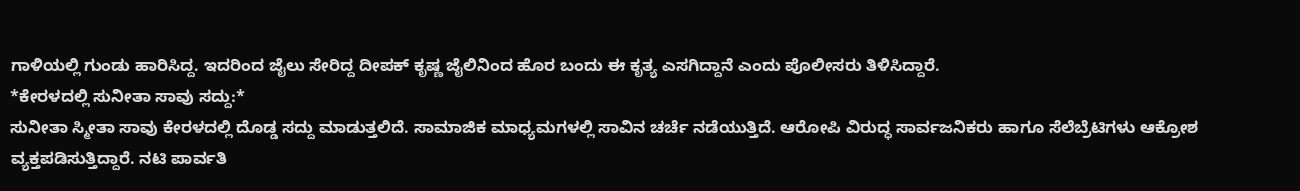ಗಾಳಿಯಲ್ಲಿ ಗುಂಡು ಹಾರಿಸಿದ್ದ. ಇದರಿಂದ ಜೈಲು ಸೇರಿದ್ದ ದೀಪಕ್ ಕೃಷ್ಣ ಜೈಲಿನಿಂದ ಹೊರ ಬಂದು ಈ ಕೃತ್ಯ ಎಸಗಿದ್ದಾನೆ ಎಂದು ಪೊಲೀಸರು ತಿಳಿಸಿದ್ದಾರೆ.
*ಕೇರಳದಲ್ಲಿ ಸುನೀತಾ ಸಾವು ಸದ್ದು:*
ಸುನೀತಾ ಸ್ಮೀತಾ ಸಾವು ಕೇರಳದಲ್ಲಿ ದೊಡ್ಡ ಸದ್ದು ಮಾಡುತ್ತಲಿದೆ. ಸಾಮಾಜಿಕ ಮಾಧ್ಯಮಗಳಲ್ಲಿ ಸಾವಿನ ಚರ್ಚೆ ನಡೆಯುತ್ತಿದೆ. ಆರೋಪಿ ವಿರುದ್ಧ ಸಾರ್ವಜನಿಕರು ಹಾಗೂ ಸೆಲೆಬ್ರೆಟಿಗಳು ಆಕ್ರೋಶ ವ್ಯಕ್ತಪಡಿಸುತ್ತಿದ್ದಾರೆ. ನಟಿ ಪಾರ್ವತಿ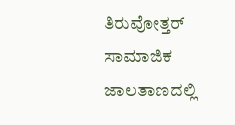ತಿರುವೋತ್ತರ್ ಸಾಮಾಜಿಕ ಜಾಲತಾಣದಲ್ಲಿ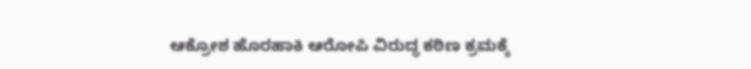ಆಕ್ರೋಶ ಹೊರಹಾಕಿ ಆರೋಪಿ ವಿರುದ್ಧ ಕಠಿಣ ಕ್ರಮಕ್ಕೆ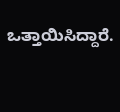ಒತ್ತಾಯಿಸಿದ್ದಾರೆ.